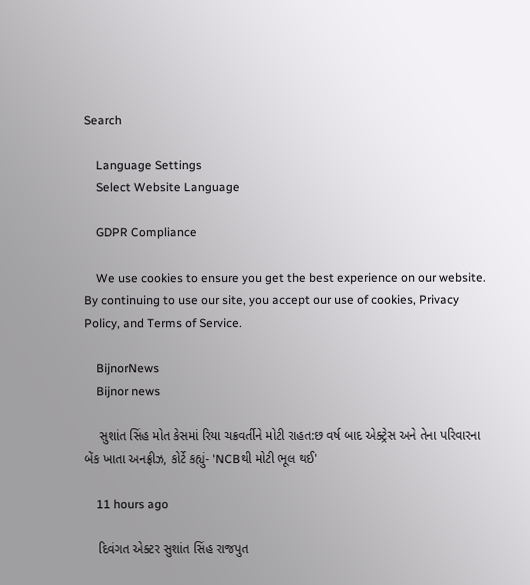Search

    Language Settings
    Select Website Language

    GDPR Compliance

    We use cookies to ensure you get the best experience on our website. By continuing to use our site, you accept our use of cookies, Privacy Policy, and Terms of Service.

    BijnorNews
    Bijnor news

    સુશાંત સિંહ મોત કેસમાં રિયા ચક્રવર્તીને મોટી રાહત:છ વર્ષ બાદ એક્ટ્રેસ અને તેના પરિવારના બેંક ખાતા અનફ્રીઝ, કોર્ટે કહ્યું- 'NCBથી મોટી ભૂલ થઈ'

    11 hours ago

    દિવંગત એક્ટર સુશાંત સિંહ રાજપુત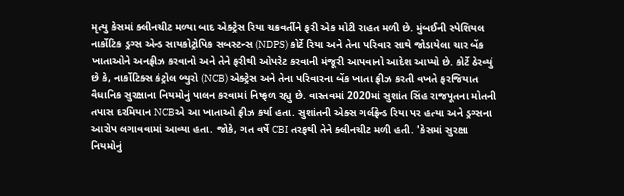મૃત્યુ કેસમાં ક્લીનચીટ મળ્યા બાદ એક્ટ્રેસ રિયા ચક્રવર્તીને ફરી એક મોટી રાહત મળી છે. મુંબઈની સ્પેશિયલ નાર્કોટિક ડ્રગ્સ એન્ડ સાયકોટ્રોપિક સબસ્ટન્સ (NDPS) કોર્ટે રિયા અને તેના પરિવાર સાથે જોડાયેલા ચાર બેંક ખાતાઓને અનફ્રીઝ કરવાનો અને તેને ફરીથી ઓપરેટ કરવાની મંજૂરી આપવાનો આદેશ આપ્યો છે. કોર્ટે ઠેરવ્યું છે કે, નાર્કોટિક્સ કંટ્રોલ બ્યુરો (NCB) એક્ટ્રેસ અને તેના પરિવારના બેંક ખાતા ફ્રીઝ કરતી વખતે ફરજિયાત વૈધાનિક સુરક્ષાના નિયમોનું પાલન કરવામાં નિષ્ફળ રહ્યુ છે. વાસ્તવમાં 2020માં સુશાંત સિંહ રાજપૂતના મોતની તપાસ દરમિયાન NCBએ આ ખાતાઓ ફ્રીઝ કર્યા હતા. સુશાંતની એક્સ ગર્લફ્રેન્ડ રિયા પર હત્યા અને ડ્રગ્સના આરોપ લગાવવામાં આવ્યા હતા. જોકે, ગત વર્ષે CBI તરફથી તેને ક્લીનચીટ મળી હતી. 'કેસમાં સુરક્ષા નિયમોનું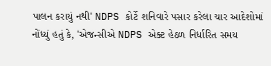પાલન કરાયું નથી' NDPS કોર્ટે શનિવારે પસાર કરેલા ચાર આદેશોમાં નોંધ્યું હતું કે, 'એજન્સીએ NDPS એક્ટ હેઠળ નિર્ધારિત સમય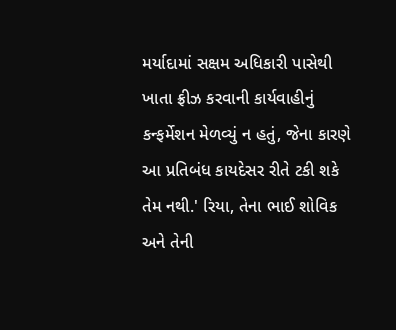મર્યાદામાં સક્ષમ અધિકારી પાસેથી ખાતા ફ્રીઝ કરવાની કાર્યવાહીનું કન્ફર્મેશન મેળવ્યું ન હતું, જેના કારણે આ પ્રતિબંધ કાયદેસર રીતે ટકી શકે તેમ નથી.' રિયા, તેના ભાઈ શોવિક અને તેની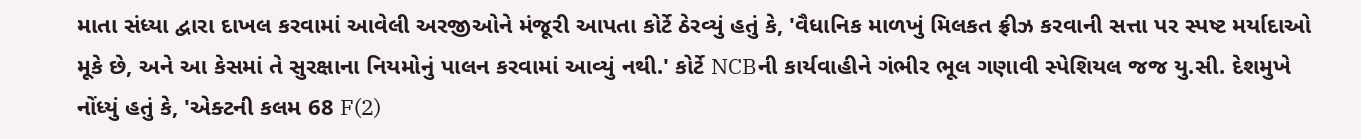માતા સંધ્યા દ્વારા દાખલ કરવામાં આવેલી અરજીઓને મંજૂરી આપતા કોર્ટે ઠેરવ્યું હતું કે, 'વૈધાનિક માળખું મિલકત ફ્રીઝ કરવાની સત્તા પર સ્પષ્ટ મર્યાદાઓ મૂકે છે, અને આ કેસમાં તે સુરક્ષાના નિયમોનું પાલન કરવામાં આવ્યું નથી.' કોર્ટે NCBની કાર્યવાહીને ગંભીર ભૂલ ગણાવી સ્પેશિયલ જજ યુ.સી. દેશમુખે નોંધ્યું હતું કે, 'એક્ટની કલમ 68 F(2)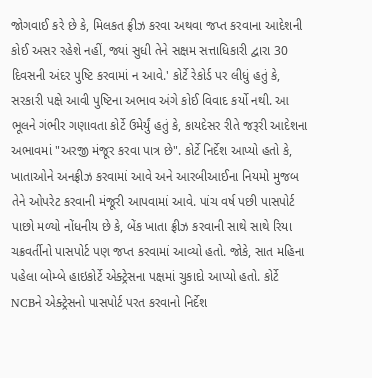જોગવાઈ કરે છે કે, મિલકત ફ્રીઝ કરવા અથવા જપ્ત કરવાના આદેશની કોઈ અસર રહેશે નહીં, જ્યાં સુધી તેને સક્ષમ સત્તાધિકારી દ્વારા 30 દિવસની અંદર પુષ્ટિ કરવામાં ન આવે.' કોર્ટે રેકોર્ડ પર લીધું હતું કે, સરકારી પક્ષે આવી પુષ્ટિના અભાવ અંગે કોઈ વિવાદ કર્યો નથી. આ ભૂલને ગંભીર ગણાવતા કોર્ટે ઉમેર્યું હતું કે, કાયદેસર રીતે જરૂરી આદેશના અભાવમાં "અરજી મંજૂર કરવા પાત્ર છે". કોર્ટે નિર્દેશ આપ્યો હતો કે, ખાતાઓને અનફ્રીઝ કરવામાં આવે અને આરબીઆઈના નિયમો મુજબ તેને ઓપરેટ કરવાની મંજૂરી આપવામાં આવે. પાંચ વર્ષ પછી પાસપોર્ટ પાછો મળ્યો નોંધનીય છે કે, બેંક ખાતા ફ્રીઝ કરવાની સાથે સાથે રિયા ચક્રવર્તીનો પાસપોર્ટ પણ જપ્ત કરવામાં આવ્યો હતો. જોકે, સાત મહિના પહેલા બોમ્બે હાઇકોર્ટે એક્ટ્રેસના પક્ષમાં ચુકાદો આપ્યો હતો. કોર્ટે NCBને એક્ટ્રેસનો પાસપોર્ટ પરત કરવાનો નિર્દેશ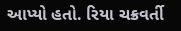આપ્યો હતો. રિયા ચક્રવર્તી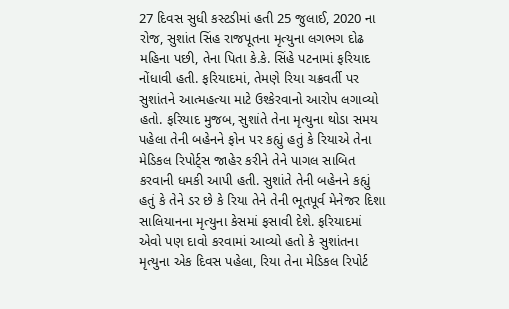27 દિવસ સુધી કસ્ટડીમાં હતી 25 જુલાઈ, 2020 ના રોજ, સુશાંત સિંહ રાજપૂતના મૃત્યુના લગભગ દોઢ મહિના પછી, તેના પિતા કે.કે. સિંહે પટનામાં ફરિયાદ નોંધાવી હતી. ફરિયાદમાં, તેમણે રિયા ચક્રવર્તી પર સુશાંતને આત્મહત્યા માટે ઉશ્કેરવાનો આરોપ લગાવ્યો હતો. ફરિયાદ મુજબ, સુશાંતે તેના મૃત્યુના થોડા સમય પહેલા તેની બહેનને ફોન પર કહ્યું હતું કે રિયાએ તેના મેડિકલ રિપોર્ટ્સ જાહેર કરીને તેને પાગલ સાબિત કરવાની ધમકી આપી હતી. સુશાંતે તેની બહેનને કહ્યું હતું કે તેને ડર છે કે રિયા તેને તેની ભૂતપૂર્વ મેનેજર દિશા સાલિયાનના મૃત્યુના કેસમાં ફસાવી દેશે. ફરિયાદમાં એવો પણ દાવો કરવામાં આવ્યો હતો કે સુશાંતના મૃત્યુના એક દિવસ પહેલા, રિયા તેના મેડિકલ રિપોર્ટ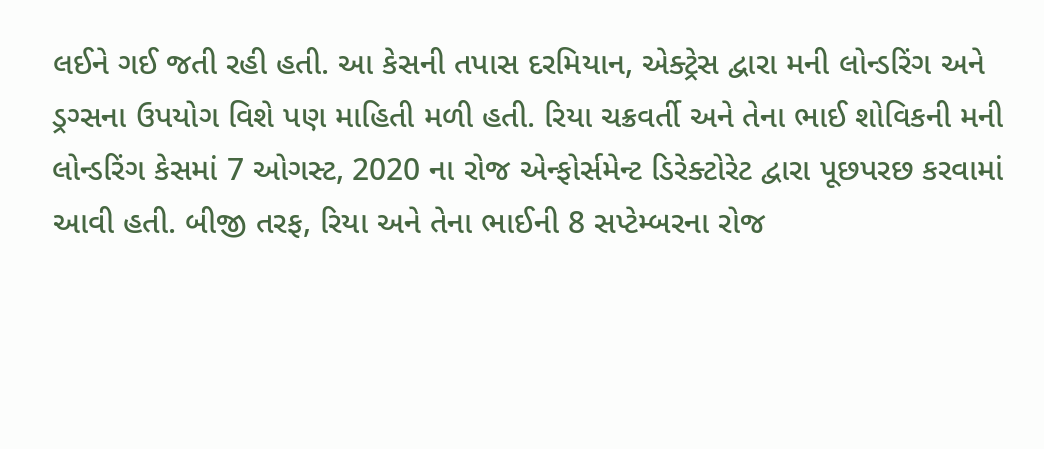લઈને ગઈ જતી રહી હતી. આ કેસની તપાસ દરમિયાન, એક્ટ્રેસ દ્વારા મની લોન્ડરિંગ અને ડ્રગ્સના ઉપયોગ વિશે પણ માહિતી મળી હતી. રિયા ચક્રવર્તી અને તેના ભાઈ શોવિકની મની લોન્ડરિંગ કેસમાં 7 ઓગસ્ટ, 2020 ના રોજ એન્ફોર્સમેન્ટ ડિરેક્ટોરેટ દ્વારા પૂછપરછ કરવામાં આવી હતી. બીજી તરફ, રિયા અને તેના ભાઈની 8 સપ્ટેમ્બરના રોજ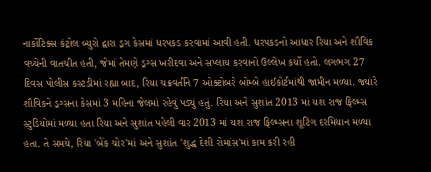નાર્કોટિક્સ કંટ્રોલ બ્યુરો દ્વારા ડ્રગ કેસમાં ધરપકડ કરવામાં આવી હતી. ધરપકડનો આધાર રિયા અને શૌવિક વચ્ચેની વાતચીત હતી, જેમાં તેમણે ડ્રગ્સ ખરીદવા અને સપ્લાય કરવાનો ઉલ્લેખ કર્યો હતો. લગભગ 27 દિવસ પોલીસ કસ્ટડીમાં રહ્યા બાદ, રિયા ચક્રવર્તીને 7 ઓક્ટોબરે બોમ્બે હાઈકોર્ટમાંથી જામીન મળ્યા. જ્યારે શૌવિકને ડ્રગ્સના કેસમાં 3 મહિના જેલમાં રહેવું પડ્યું હતું. રિયા અને સુશાંત 2013 માં યશ રાજ ફિલ્મ્સ સ્ટુડિયોમાં મળ્યા હતા રિયા અને સુશાંત પહેલી વાર 2013 માં યશ રાજ ફિલ્મ્સના શૂટિંગ દરમિયાન મળ્યા હતા. તે સમયે, રિયા 'બેંક ચોર'માં અને સુશાંત 'શુદ્ધ દેશી રોમાંસ'માં કામ કરી રહી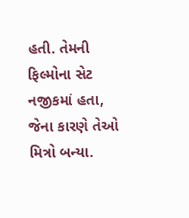હતી. તેમની ફિલ્મોના સેટ નજીકમાં હતા, જેના કારણે તેઓ મિત્રો બન્યા.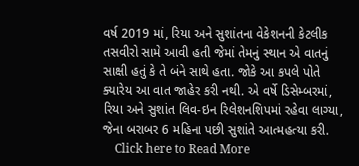વર્ષ 2019 માં, રિયા અને સુશાંતના વેકેશનની કેટલીક તસવીરો સામે આવી હતી જેમાં તેમનું સ્થાન એ વાતનું સાક્ષી હતું કે તે બંને સાથે હતા. જોકે આ કપલે પોતે ક્યારેય આ વાત જાહેર કરી નથી. એ વર્ષે ડિસેમ્બરમાં, રિયા અને સુશાંત લિવ-ઇન રિલેશનશિપમાં રહેવા લાગ્યા, જેના બરાબર 6 મહિના પછી સુશાંતે આત્મહત્યા કરી.
    Click here to Read More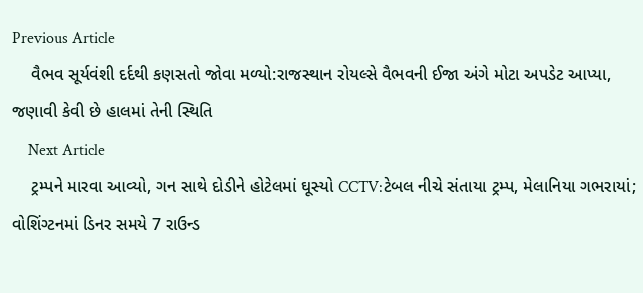Previous Article
    વૈભવ સૂર્યવંશી દર્દથી કણસતો જોવા મળ્યો:રાજસ્થાન રોયલ્સે વૈભવની ઈજા અંગે મોટા અપડેટ આપ્યા, જણાવી કેવી છે હાલમાં તેની સ્થિતિ
    Next Article
    ટ્રમ્પને મારવા આવ્યો, ગન સાથે દોડીને હોટેલમાં ઘૂસ્યો CCTV:ટેબલ નીચે સંતાયા ટ્રમ્પ, મેલાનિયા ગભરાયાં; વોશિંગ્ટનમાં ડિનર સમયે 7 રાઉન્ડ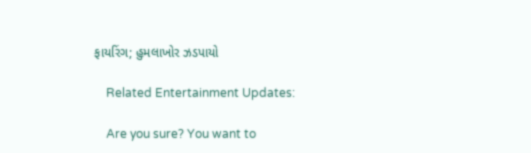ફાયરિંગ; હુમલાખોર ઝડપાયો

    Related Entertainment Updates:

    Are you sure? You want to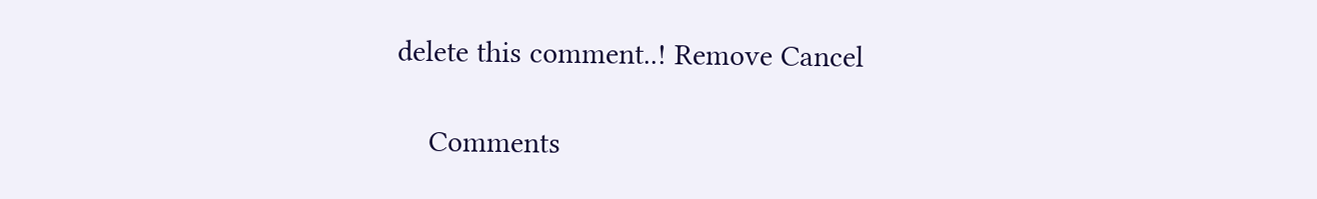delete this comment..! Remove Cancel

    Comments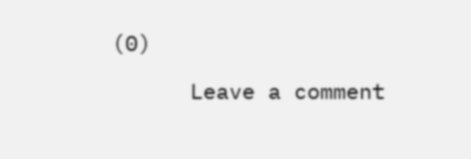(0)

      Leave a comment